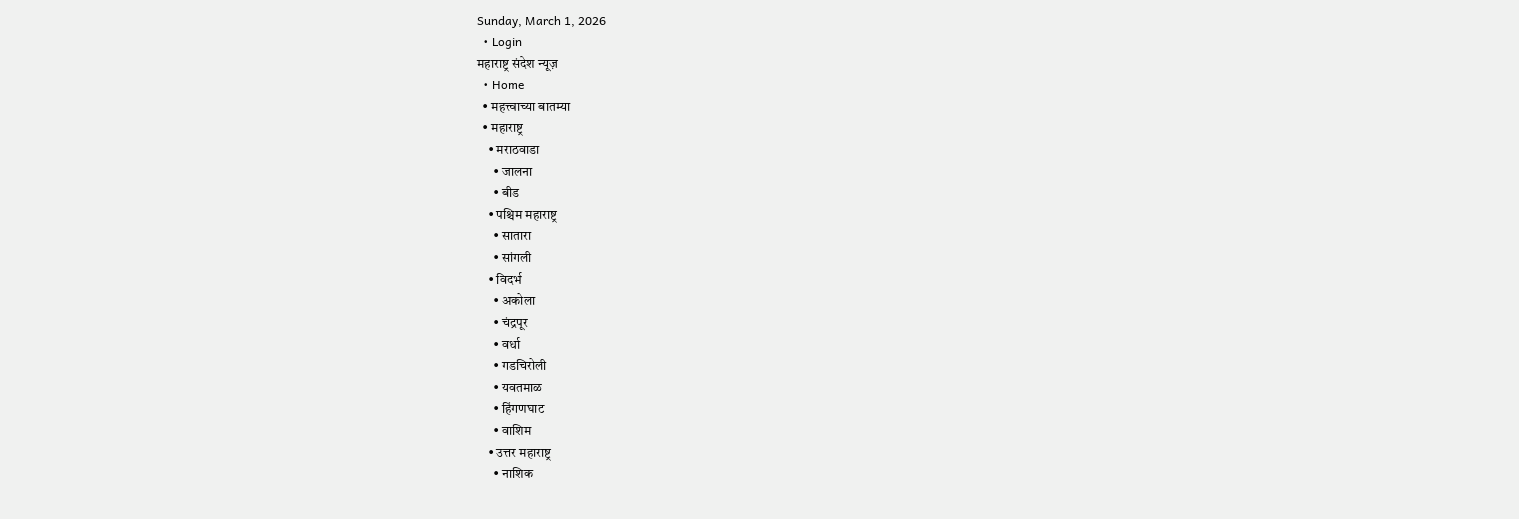Sunday, March 1, 2026
  • Login
महाराष्ट्र संदेश न्यूज़
  • Home
  • महत्त्वाच्या बातम्या
  • महाराष्ट्र
    • मराठवाडा
      • जालना
      • बीड
    • पश्चिम महाराष्ट्र
      • सातारा
      • सांगली
    • विदर्भ
      • अकोला
      • चंद्रपूर
      • वर्धा
      • गडचिरोली
      • यवतमाळ
      • हिंगणघाट
      • वाशिम
    • उत्तर महाराष्ट्र
      • नाशिक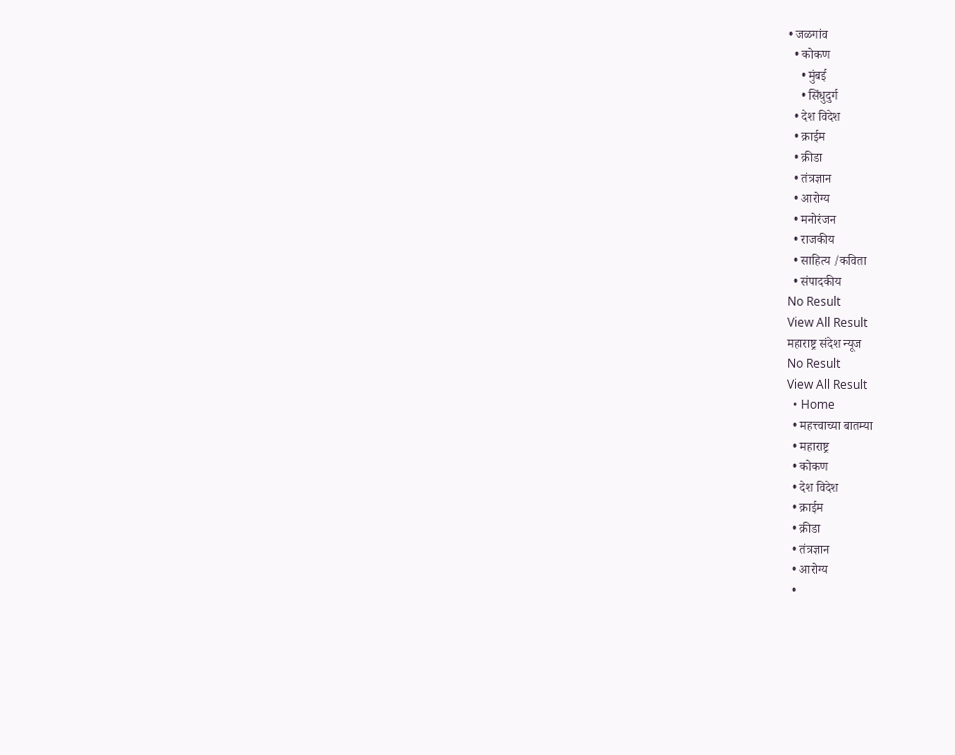• जळगांव
  • कोकण
    • मुंबई
    • सिंधुदुर्ग
  • देश विदेश
  • क्राईम
  • क्रीडा
  • तंत्रज्ञान
  • आरोग्य
  • मनोरंजन
  • राजकीय
  • साहित्य /कविता
  • संपादकीय
No Result
View All Result
महाराष्ट्र संदेश न्यूज
No Result
View All Result
  • Home
  • महत्त्वाच्या बातम्या
  • महाराष्ट्र
  • कोकण
  • देश विदेश
  • क्राईम
  • क्रीडा
  • तंत्रज्ञान
  • आरोग्य
  •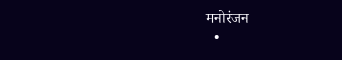मनोरंजन
  •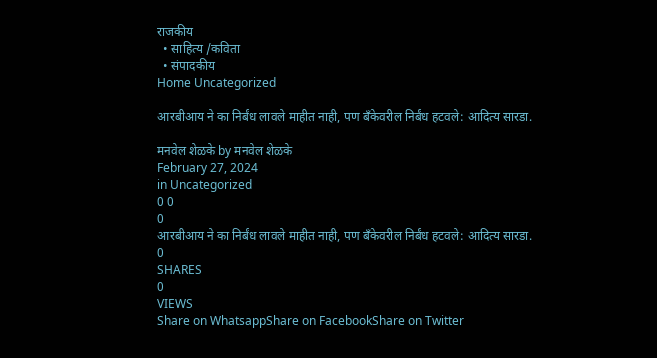राजकीय
  • साहित्य /कविता
  • संपादकीय
Home Uncategorized

आरबीआय ने का निर्बंध लावले माहीत नाही, पण बँकेवरील निर्बंध हटवले: आदित्य सारडा.

मनवेल शेळके by मनवेल शेळके
February 27, 2024
in Uncategorized
0 0
0
आरबीआय ने का निर्बंध लावले माहीत नाही, पण बँकेवरील निर्बंध हटवले: आदित्य सारडा.
0
SHARES
0
VIEWS
Share on WhatsappShare on FacebookShare on Twitter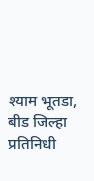श्याम भूतडा, बीड जिल्हा प्रतिनिधी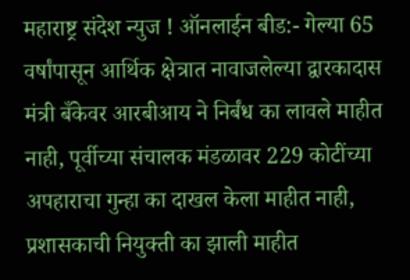महाराष्ट्र संदेश न्युज ! ऑनलाईन बीड:- गेल्या 65 वर्षांपासून आर्थिक क्षेत्रात नावाजलेल्या द्वारकादास मंत्री बँकेवर आरबीआय ने निर्बंध का लावले माहीत नाही, पूर्वीच्या संचालक मंडळावर 229 कोटींच्या अपहाराचा गुन्हा का दाखल केला माहीत नाही, प्रशासकाची नियुक्ती का झाली माहीत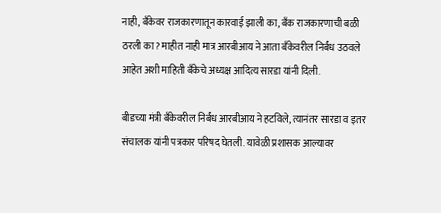नाही, बँकेवर राजकारणातून कारवाई झाली का, बँक राजकारणाची बळी ठरली का? माहीत नाही मात्र आरबीआय ने आता बँकेवरील निर्बंध उठवले आहेत अशी माहिती बँकेचे अध्यक्ष आदित्य सारडा यांनी दिली.

बीडच्या मंत्री बँकेवरील निर्बंध आरबीआय ने हटविले, त्यानंतर सारडा व इतर संचालक यांनी पत्रकार परिषद घेतली. यावेळी प्रशासक आल्यावर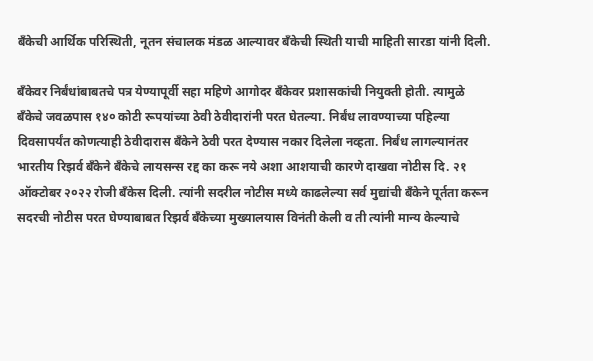बँकेची आर्थिक परिस्थिती, नूतन संचालक मंडळ आल्यावर बँकेची स्थिती याची माहिती सारडा यांनी दिली.

बँकेवर निर्बंधांबाबतचे पत्र येण्यापूर्वी सहा महिणे आगोदर बँकेवर प्रशासकांची नियुक्ती होती. त्यामुळे बँकेचे जवळपास १४० कोटी रूपयांच्या ठेवी ठेवीदारांनी परत घेतल्या. निर्बंध लावण्याच्या पहिल्या दिवसापर्यंत कोणत्याही ठेवीदारास बँकेने ठेवी परत देण्यास नकार दिलेला नव्हता. निर्बंध लागल्यानंतर भारतीय रिझर्व बँकेने बँकेचे लायसन्स रद्द का करू नये अशा आशयाची कारणे दाखवा नोटीस दि. २१ ऑक्टोबर २०२२ रोजी बँकेस दिली. त्यांनी सदरील नोटीस मध्ये काढलेल्या सर्व मुद्यांची बँकेने पूर्तता करून सदरची नोटीस परत घेण्याबाबत रिझर्व बँकेच्या मुख्यालयास विनंती केली व ती त्यांनी मान्य केल्याचे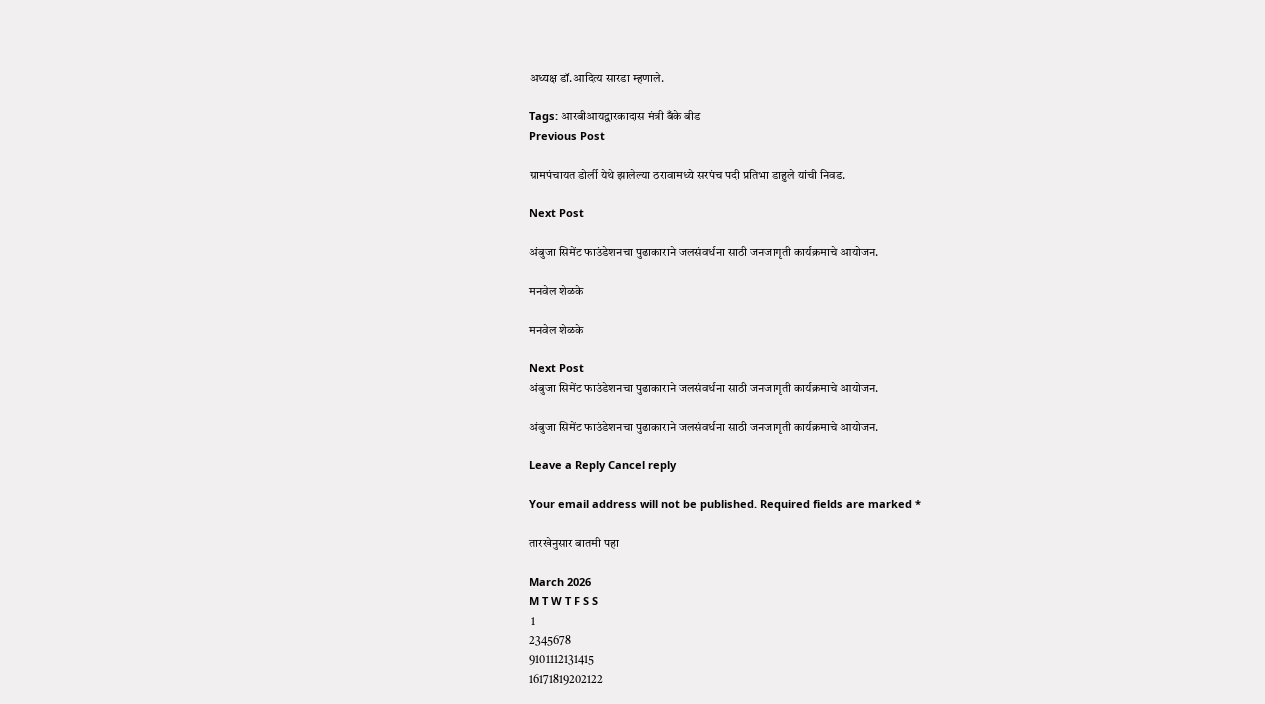अध्यक्ष डॉ.आदित्य सारडा म्हणाले.

Tags: आरबीआयद्वारकादास मंत्री बँके बीड
Previous Post

ग्रामपंचायत डोर्ली येथे झालेल्या ठरावामध्ये सरपंच पदी प्रतिभा डाहुले यांची निवड.

Next Post

अंबुजा सिमेंट फाउंडेशनचा पुढाकाराने जलसंवर्धना साठी जनजागृती कार्यक्रमाचे आयोजन.

मनवेल शेळके

मनवेल शेळके

Next Post
अंबुजा सिमेंट फाउंडेशनचा पुढाकाराने जलसंवर्धना साठी जनजागृती कार्यक्रमाचे आयोजन.

अंबुजा सिमेंट फाउंडेशनचा पुढाकाराने जलसंवर्धना साठी जनजागृती कार्यक्रमाचे आयोजन.

Leave a Reply Cancel reply

Your email address will not be published. Required fields are marked *

तारखेनुसार बातमी पहा

March 2026
M T W T F S S
 1
2345678
9101112131415
16171819202122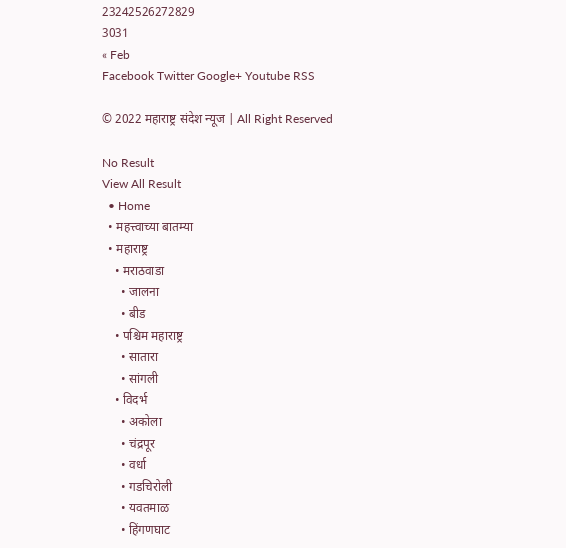23242526272829
3031
« Feb
Facebook Twitter Google+ Youtube RSS

© 2022 महाराष्ट्र संदेश न्यूज | All Right Reserved

No Result
View All Result
  • Home
  • महत्त्वाच्या बातम्या
  • महाराष्ट्र
    • मराठवाडा
      • जालना
      • बीड
    • पश्चिम महाराष्ट्र
      • सातारा
      • सांगली
    • विदर्भ
      • अकोला
      • चंद्रपूर
      • वर्धा
      • गडचिरोली
      • यवतमाळ
      • हिंगणघाट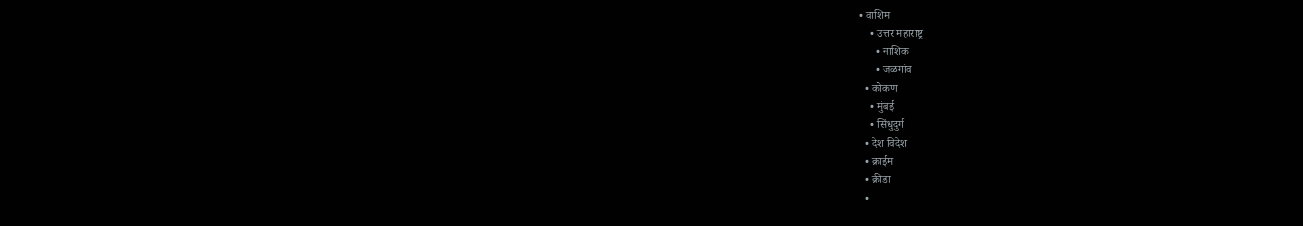• वाशिम
    • उत्तर महाराष्ट्र
      • नाशिक
      • जळगांव
  • कोकण
    • मुंबई
    • सिंधुदुर्ग
  • देश विदेश
  • क्राईम
  • क्रीडा
  •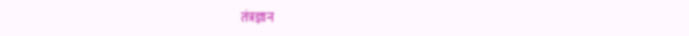तंत्रज्ञान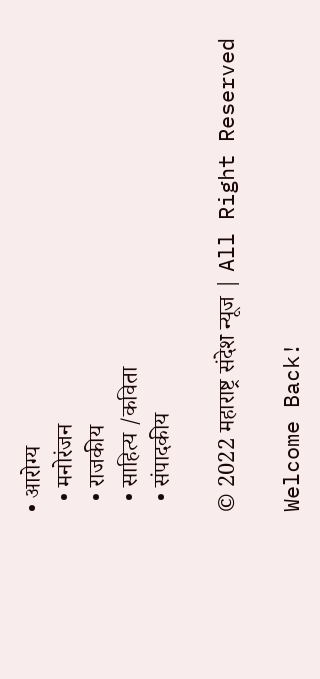• आरोग्य
  • मनोरंजन
  • राजकीय
  • साहित्य /कविता
  • संपादकीय

© 2022 महाराष्ट्र संदेश न्यूज | All Right Reserved

Welcome Back!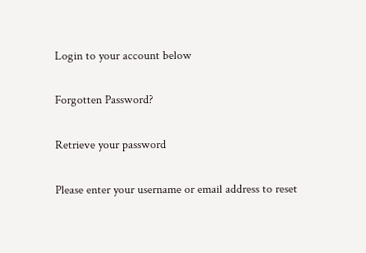Login to your account below

Forgotten Password?

Retrieve your password

Please enter your username or email address to reset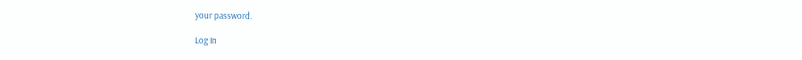your password.

Log In